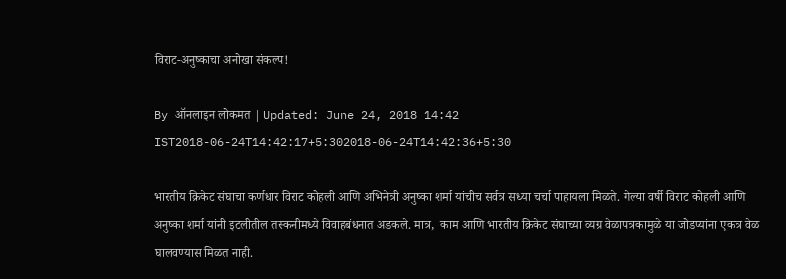विराट-अनुष्काचा अनोखा संकल्प!

By ऑनलाइन लोकमत | Updated: June 24, 2018 14:42 IST2018-06-24T14:42:17+5:302018-06-24T14:42:36+5:30

भारतीय क्रिकेट संघाचा कर्णधार विराट कोहली आणि अभिनेत्री अनुष्का शर्मा यांचीच सर्वत्र सध्या चर्चा पाहायला मिळते. गेल्या वर्षी विराट कोहली आणि अनुष्का शर्मा यांनी इटलीतील तस्कनीमध्ये विवाहबंधनात अडकले. मात्र,  काम आणि भारतीय क्रिकेट संघाच्या व्यग्र वेळापत्रकामुळे या जोडप्यांना एकत्र वेळ घालवण्यास मिळत नाही.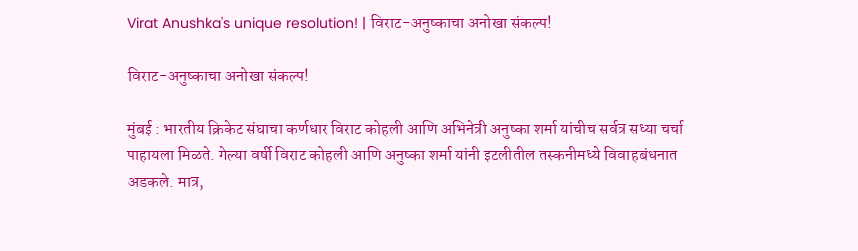Virat Anushka's unique resolution! | विराट-अनुष्काचा अनोखा संकल्प!

विराट-अनुष्काचा अनोखा संकल्प!

मुंबई : भारतीय क्रिकेट संघाचा कर्णधार विराट कोहली आणि अभिनेत्री अनुष्का शर्मा यांचीच सर्वत्र सध्या चर्चा पाहायला मिळते. गेल्या वर्षी विराट कोहली आणि अनुष्का शर्मा यांनी इटलीतील तस्कनीमध्ये विवाहबंधनात अडकले. मात्र,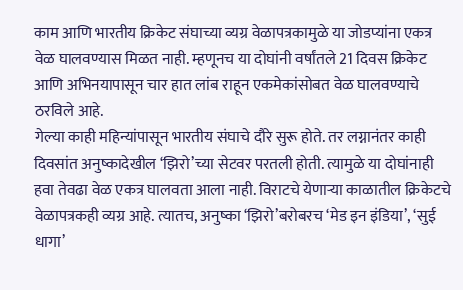काम आणि भारतीय क्रिकेट संघाच्या व्यग्र वेळापत्रकामुळे या जोडप्यांना एकत्र वेळ घालवण्यास मिळत नाही. म्हणूनच या दोघांनी वर्षांतले 21 दिवस क्रिकेट आणि अभिनयापासून चार हात लांब राहून एकमेकांसोबत वेळ घालवण्याचे ठरविले आहे.
गेल्या काही महिन्यांपासून भारतीय संघाचे दौरे सुरू होते. तर लग्नानंतर काही दिवसांत अनुष्कादेखील ‘झिरो’च्या सेटवर परतली होती. त्यामुळे या दोघांनाही हवा तेवढा वेळ एकत्र घालवता आला नाही. विराटचे येणाऱ्या काळातील क्रिकेटचे वेळापत्रकही व्यग्र आहे. त्यातच, अनुष्का ‘झिरो’बरोबरच ‘मेड इन इंडिया’, ‘सुई धागा’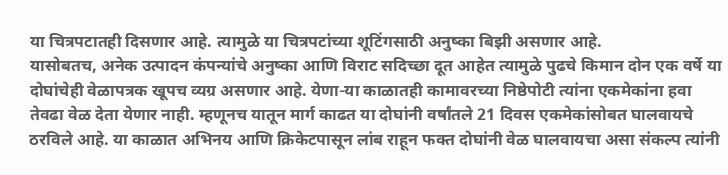या चित्रपटातही दिसणार आहे. त्यामुळे या चित्रपटांच्या शूटिंगसाठी अनुष्का बिझी असणार आहे.
यासोबतच, अनेक उत्पादन कंपन्यांचे अनुष्का आणि विराट सदिच्छा दूत आहेत त्यामुळे पुढचे किमान दोन एक वर्षे या दोघांचेही वेळापत्रक खूपच व्यग्र असणार आहे. येणा-या काळातही कामावरच्या निष्ठेपोटी त्यांना एकमेकांना हवा तेवढा वेळ देता येणार नाही. म्हणूनच यातून मार्ग काढत या दोघांनी वर्षांतले 21 दिवस एकमेकांसोबत घालवायचे ठरविले आहे. या काळात अभिनय आणि क्रिकेटपासून लांब राहून फक्त दोघांनी वेळ घालवायचा असा संकल्प त्यांनी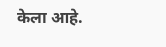केला आहे.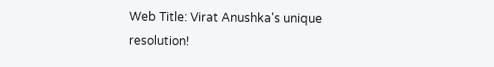Web Title: Virat Anushka's unique resolution!